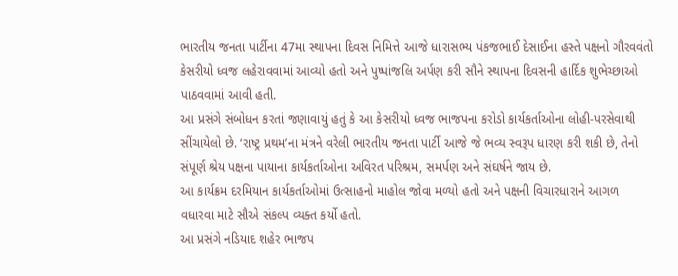ભારતીય જનતા પાર્ટીના 47મા સ્થાપના દિવસ નિમિત્તે આજે ધારાસભ્ય પંકજભાઈ દેસાઈના હસ્તે પક્ષનો ગૌરવવંતો કેસરીયો ધ્વજ લહેરાવવામાં આવ્યો હતો અને પુષ્પાંજલિ અર્પણ કરી સૌને સ્થાપના દિવસની હાર્દિક શુભેચ્છાઓ પાઠવવામાં આવી હતી.
આ પ્રસંગે સંબોધન કરતાં જણાવાયું હતું કે આ કેસરીયો ધ્વજ ભાજપના કરોડો કાર્યકર્તાઓના લોહી-પરસેવાથી સીંચાયેલો છે. ‘રાષ્ટ્ર પ્રથમ’ના મંત્રને વરેલી ભારતીય જનતા પાર્ટી આજે જે ભવ્ય સ્વરૂપ ધારણ કરી શકી છે, તેનો સંપૂર્ણ શ્રેય પક્ષના પાયાના કાર્યકર્તાઓના અવિરત પરિશ્રમ, સમર્પણ અને સંઘર્ષને જાય છે.
આ કાર્યક્રમ દરમિયાન કાર્યકર્તાઓમાં ઉત્સાહનો માહોલ જોવા મળ્યો હતો અને પક્ષની વિચારધારાને આગળ વધારવા માટે સૌએ સંકલ્પ વ્યક્ત કર્યો હતો.
આ પ્રસંગે નડિયાદ શહેર ભાજપ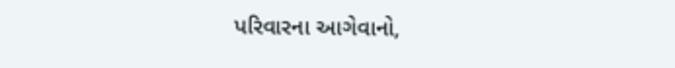પરિવારના આગેવાનો,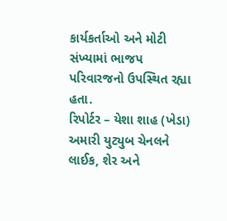કાર્યકર્તાઓ અને મોટી સંખ્યામાં ભાજપ પરિવારજનો ઉપસ્થિત રહ્યા હતા.
રિપોર્ટર – યેશા શાહ (ખેડા)
અમારી યુટ્યુબ ચેનલને લાઈક, શેર અને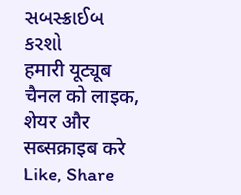સબસ્ક્રાઈબ કરશો
हमारी यूट्यूब चैनल को लाइक, शेयर और सब्सक्राइब करे
Like, Share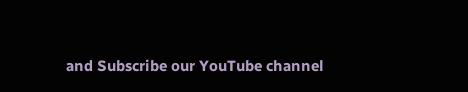and Subscribe our YouTube channel